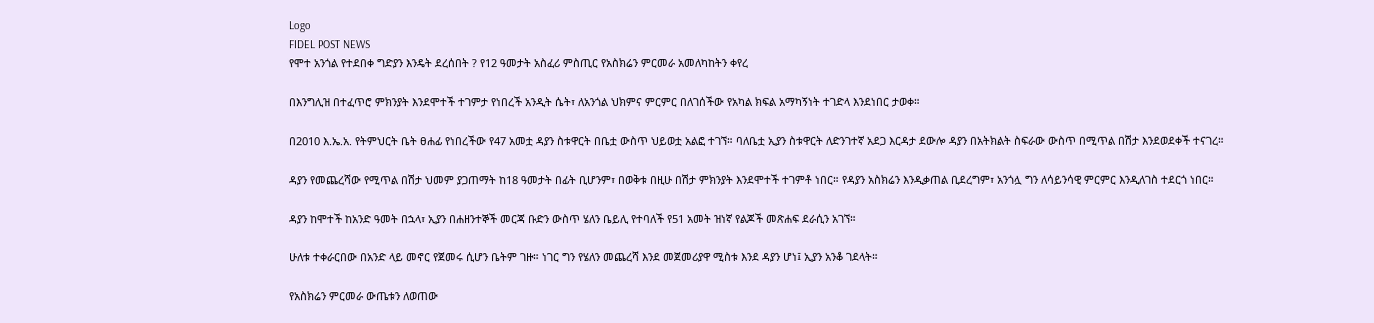Logo
FIDEL POST NEWS
የሞተ አንጎል የተደበቀ ግድያን እንዴት ደረሰበት ? የ12 ዓመታት አስፈሪ ምስጢር የአስክሬን ምርመራ አመለካከትን ቀየረ

በእንግሊዝ በተፈጥሮ ምክንያት እንደሞተች ተገምታ የነበረች አንዲት ሴት፣ ለአንጎል ህክምና ምርምር በለገሰችው የአካል ክፍል አማካኝነት ተገድላ እንደነበር ታወቀ።

በ2010 እ.ኤ.አ. የትምህርት ቤት ፀሐፊ የነበረችው የ47 አመቷ ዳያን ስቱዋርት በቤቷ ውስጥ ህይወቷ አልፎ ተገኘ። ባለቤቷ ኢያን ስቱዋርት ለድንገተኛ አደጋ እርዳታ ደውሎ ዳያን በአትክልት ስፍራው ውስጥ በሚጥል በሽታ እንደወደቀች ተናገረ።

ዳያን የመጨረሻው የሚጥል በሽታ ህመም ያጋጠማት ከ18 ዓመታት በፊት ቢሆንም፣ በወቅቱ በዚሁ በሽታ ምክንያት እንደሞተች ተገምቶ ነበር። የዳያን አስክሬን እንዲቃጠል ቢደረግም፣ አንጎሏ ግን ለሳይንሳዊ ምርምር እንዲለገስ ተደርጎ ነበር።

ዳያን ከሞተች ከአንድ ዓመት በኋላ፣ ኢያን በሐዘንተኞች መርጃ ቡድን ውስጥ ሄለን ቤይሊ የተባለች የ51 አመት ዝነኛ የልጆች መጽሐፍ ደራሲን አገኘ።

ሁለቱ ተቀራርበው በአንድ ላይ መኖር የጀመሩ ሲሆን ቤትም ገዙ። ነገር ግን የሄለን መጨረሻ እንደ መጀመሪያዋ ሚስቱ እንደ ዳያን ሆነ፤ ኢያን አንቆ ገደላት።

የአስክሬን ምርመራ ውጤቱን ለወጠው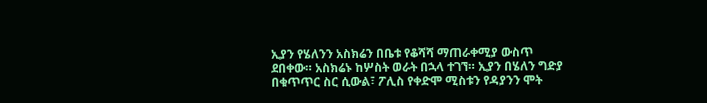ኢያን የሄለንን አስክሬን በቤቱ የቆሻሻ ማጠራቀሚያ ውስጥ ደበቀው። አስክሬኑ ከሦስት ወራት በኋላ ተገኘ። ኢያን በሄለን ግድያ በቁጥጥር ስር ሲውል፣ ፖሊስ የቀድሞ ሚስቱን የዳያንን ሞት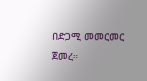በድጋሚ መመርመር ጀመረ።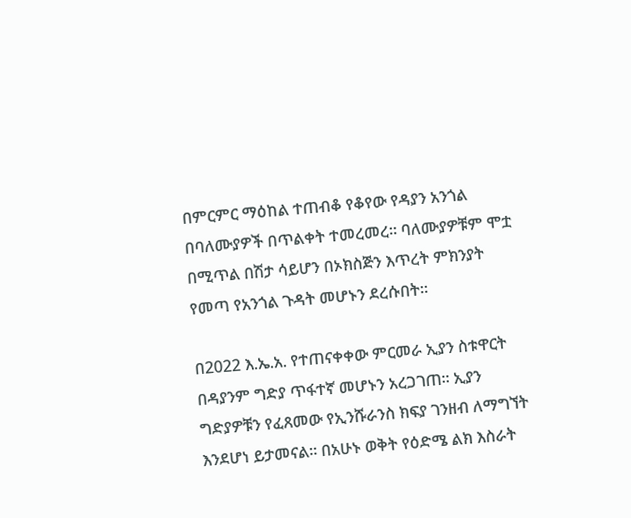በምርምር ማዕከል ተጠብቆ የቆየው የዳያን አንጎል በባለሙያዎች በጥልቀት ተመረመረ። ባለሙያዎቹም ሞቷ በሚጥል በሽታ ሳይሆን በኦክስጅን እጥረት ምክንያት የመጣ የአንጎል ጉዳት መሆኑን ደረሱበት።

በ2022 እ.ኤ.አ. የተጠናቀቀው ምርመራ ኢያን ስቱዋርት በዳያንም ግድያ ጥፋተኛ መሆኑን አረጋገጠ። ኢያን ግድያዎቹን የፈጸመው የኢንሹራንስ ክፍያ ገንዘብ ለማግኘት እንደሆነ ይታመናል። በአሁኑ ወቅት የዕድሜ ልክ እስራት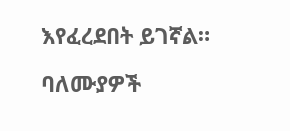እየፈረደበት ይገኛል።

ባለሙያዎች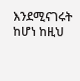እንደሚናገሩት ከሆነ ከዚህ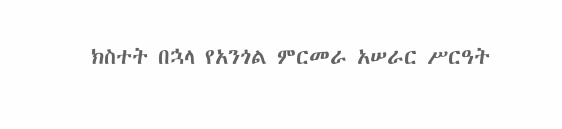ክስተት በኋላ የአንጎል ምርመራ አሠራር ሥርዓት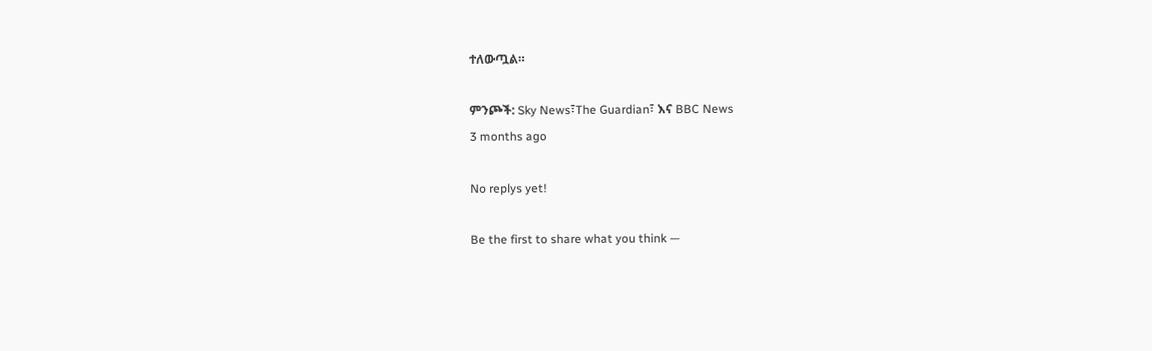ተለውጧል።

ምንጮች: Sky News፣The Guardian፣ እና BBC News
3 months ago

No replys yet!

Be the first to share what you think —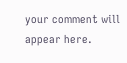your comment will appear here.